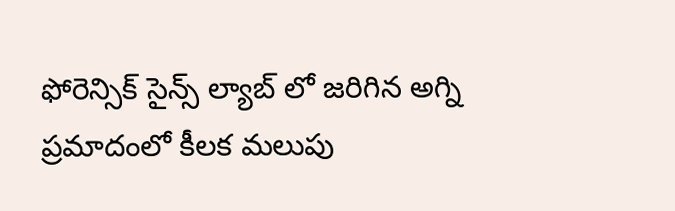ఫోరెన్సిక్ సైన్స్ ల్యాబ్ లో జరిగిన అగ్ని ప్రమాదంలో కీలక మలుపు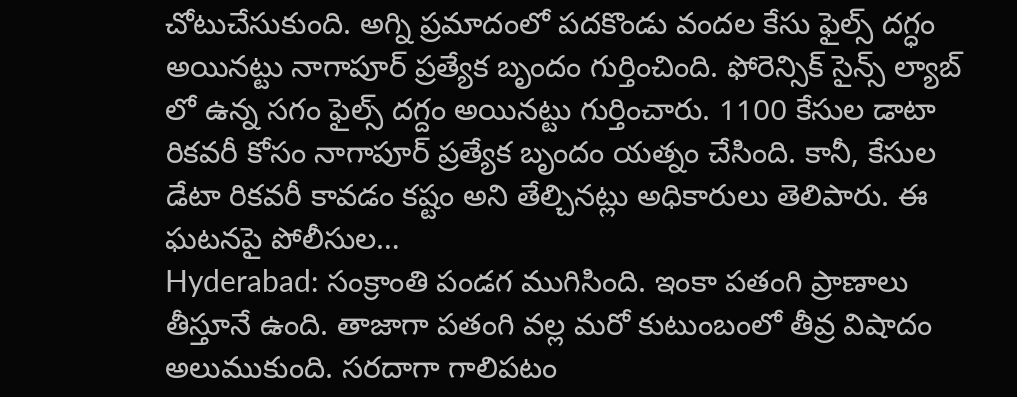చోటుచేసుకుంది. అగ్ని ప్రమాదంలో పదకొండు వందల కేసు ఫైల్స్ దగ్ధం అయినట్టు నాగాపూర్ ప్రత్యేక బృందం గుర్తించింది. ఫోరెన్సిక్ సైన్స్ ల్యాబ్ లో ఉన్న సగం ఫైల్స్ దగ్దం అయినట్టు గుర్తించారు. 1100 కేసుల డాటా రికవరీ కోసం నాగాపూర్ ప్రత్యేక బృందం యత్నం చేసింది. కానీ, కేసుల డేటా రికవరీ కావడం కష్టం అని తేల్చినట్లు అధికారులు తెలిపారు. ఈ ఘటనపై పోలీసుల…
Hyderabad: సంక్రాంతి పండగ ముగిసింది. ఇంకా పతంగి ప్రాణాలు తీస్తూనే ఉంది. తాజాగా పతంగి వల్ల మరో కుటుంబంలో తీవ్ర విషాదం అలుముకుంది. సరదాగా గాలిపటం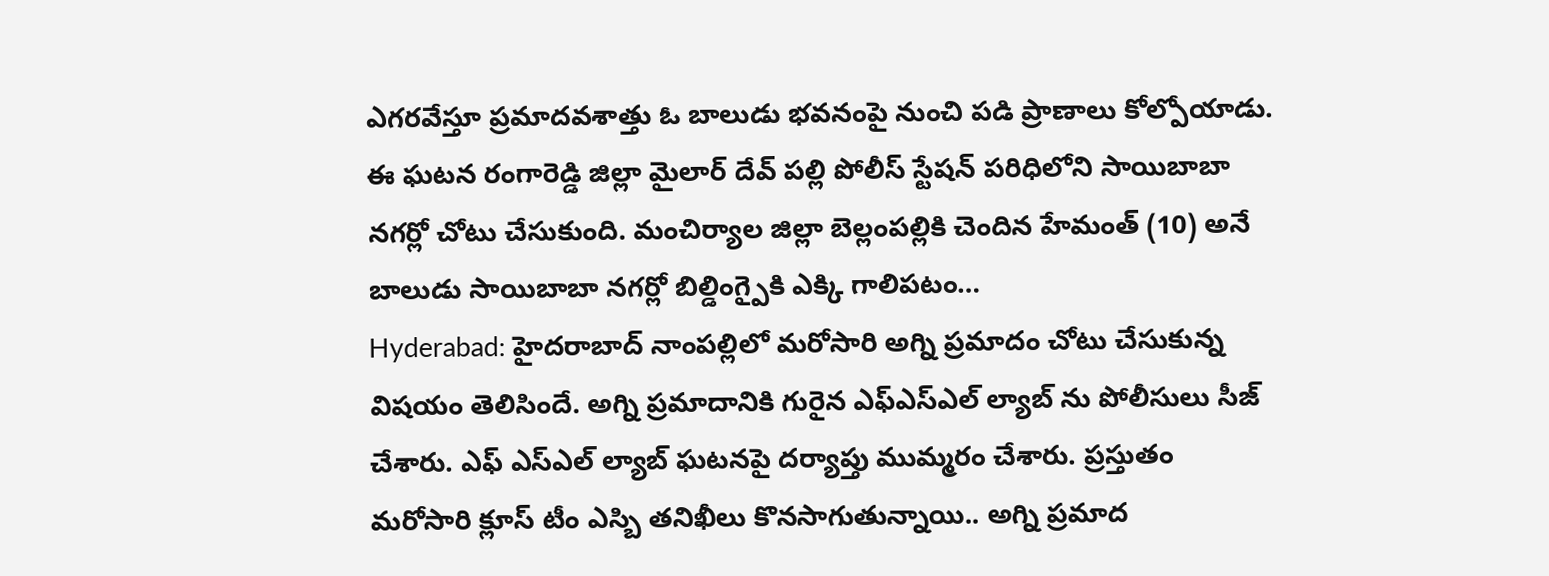ఎగరవేస్తూ ప్రమాదవశాత్తు ఓ బాలుడు భవనంపై నుంచి పడి ప్రాణాలు కోల్పోయాడు. ఈ ఘటన రంగారెడ్డి జిల్లా మైలార్ దేవ్ పల్లి పోలీస్ స్టేషన్ పరిధిలోని సాయిబాబా నగర్లో చోటు చేసుకుంది. మంచిర్యాల జిల్లా బెల్లంపల్లికి చెందిన హేమంత్ (10) అనే బాలుడు సాయిబాబా నగర్లో బిల్డింగ్పైకి ఎక్కి గాలిపటం…
Hyderabad: హైదరాబాద్ నాంపల్లిలో మరోసారి అగ్ని ప్రమాదం చోటు చేసుకున్న విషయం తెలిసిందే. అగ్ని ప్రమాదానికి గురైన ఎఫ్ఎస్ఎల్ ల్యాబ్ ను పోలీసులు సీజ్ చేశారు. ఎఫ్ ఎస్ఎల్ ల్యాబ్ ఘటనపై దర్యాప్తు ముమ్మరం చేశారు. ప్రస్తుతం మరోసారి క్లూస్ టీం ఎస్బి తనిఖీలు కొనసాగుతున్నాయి.. అగ్ని ప్రమాద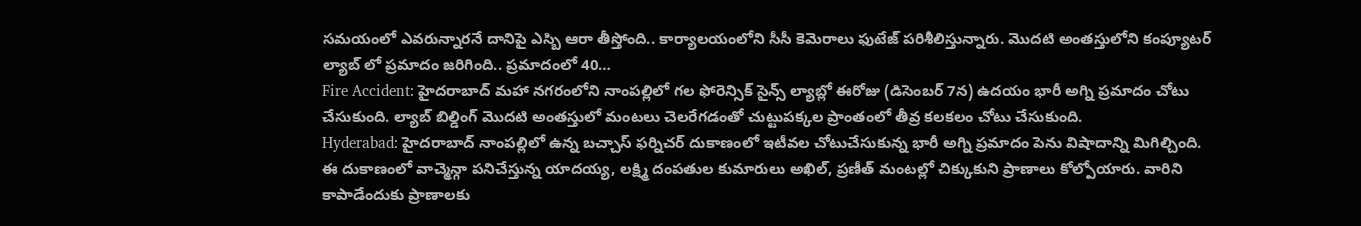సమయంలో ఎవరున్నారనే దానిపై ఎస్బి ఆరా తీస్తోంది.. కార్యాలయంలోని సీసీ కెమెరాలు ఫుటేజ్ పరిశీలిస్తున్నారు. మొదటి అంతస్తులోని కంప్యూటర్ ల్యాబ్ లో ప్రమాదం జరిగింది.. ప్రమాదంలో 40…
Fire Accident: హైదరాబాద్ మహా నగరంలోని నాంపల్లిలో గల ఫోరెన్సిక్ సైన్స్ ల్యాబ్లో ఈరోజు (డిసెంబర్ 7న) ఉదయం భారీ అగ్ని ప్రమాదం చోటు చేసుకుంది. ల్యాబ్ బిల్డింగ్ మొదటి అంతస్తులో మంటలు చెలరేగడంతో చుట్టుపక్కల ప్రాంతంలో తీవ్ర కలకలం చోటు చేసుకుంది.
Hyderabad: హైదరాబాద్ నాంపల్లిలో ఉన్న బచ్చాస్ ఫర్నిచర్ దుకాణంలో ఇటీవల చోటుచేసుకున్న భారీ అగ్ని ప్రమాదం పెను విషాదాన్ని మిగిల్చింది. ఈ దుకాణంలో వాచ్మెన్గా పనిచేస్తున్న యాదయ్య, లక్ష్మి దంపతుల కుమారులు అఖిల్, ప్రణీత్ మంటల్లో చిక్కుకుని ప్రాణాలు కోల్పోయారు. వారిని కాపాడేందుకు ప్రాణాలకు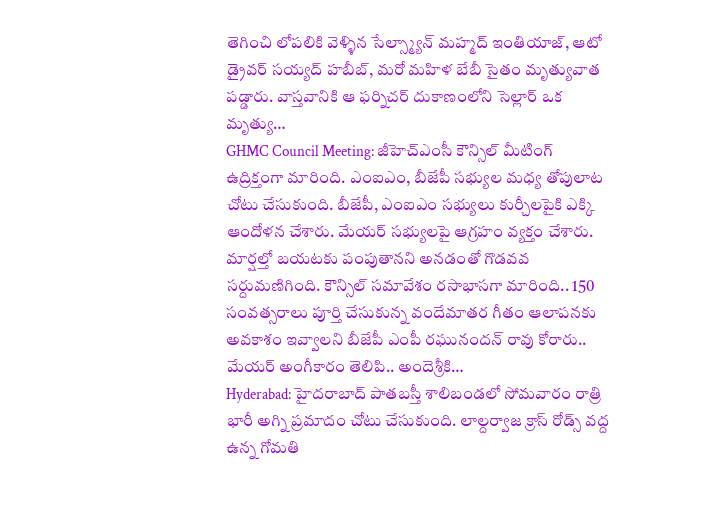తెగించి లోపలికి వెళ్ళిన సేల్స్మ్యాన్ మహ్మద్ ఇంతియాజ్, ఆటో డ్రైవర్ సయ్యద్ హబీబ్, మరో మహిళ బేబీ సైతం మృత్యువాత పడ్డారు. వాస్తవానికి ఆ ఫర్నిచర్ దుకాణంలోని సెల్లార్ ఒక మృత్యు…
GHMC Council Meeting: జీహెచ్ఎంసీ కౌన్సిల్ మీటింగ్ ఉద్రిక్తంగా మారింది. ఎంఐఎం, బీజేపీ సభ్యుల మధ్య తోపులాట చోటు చేసుకుంది. బీజేపీ, ఎంఐఎం సభ్యులు కుర్చీలపైకి ఎక్కి ఆందోళన చేశారు. మేయర్ సభ్యులపై ఆగ్రహం వ్యక్తం చేశారు. మార్షల్తో బయటకు పంపుతానని అనడంతో గొడవవ సర్దుమణిగింది. కౌన్సిల్ సమావేశం రసాభాసగా మారింది.. 150 సంవత్సరాలు పూర్తి చేసుకున్న వందేమాతర గీతం ఆలాపనకు అవకాశం ఇవ్వాలని బీజేపీ ఎంపీ రఘునందన్ రావు కోరారు.. మేయర్ అంగీకారం తెలిపి.. అందెశ్రీకి…
Hyderabad: హైదరాబాద్ పాతబస్తీ శాలిబండలో సోమవారం రాత్రి భారీ అగ్ని ప్రమాదం చోటు చేసుకుంది. లాల్దర్వాజ క్రాస్ రోడ్స్ వద్ద ఉన్న గోమతి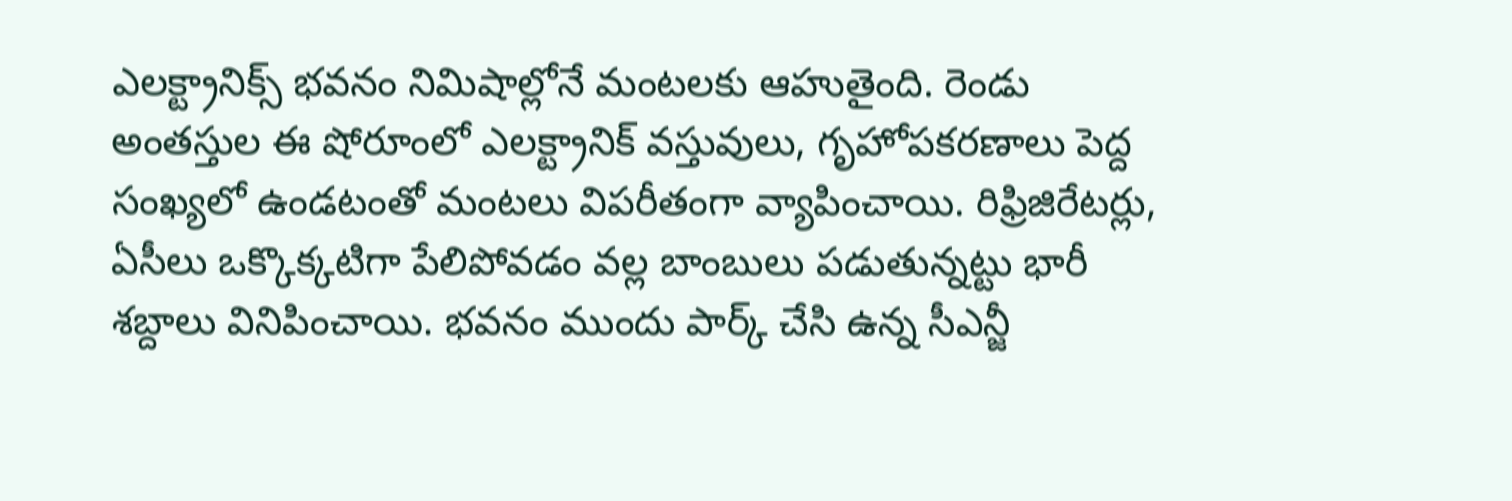ఎలక్ట్రానిక్స్ భవనం నిమిషాల్లోనే మంటలకు ఆహుతైంది. రెండు అంతస్తుల ఈ షోరూంలో ఎలక్ట్రానిక్ వస్తువులు, గృహోపకరణాలు పెద్ద సంఖ్యలో ఉండటంతో మంటలు విపరీతంగా వ్యాపించాయి. రిఫ్రిజిరేటర్లు, ఏసీలు ఒక్కొక్కటిగా పేలిపోవడం వల్ల బాంబులు పడుతున్నట్టు భారీ శబ్దాలు వినిపించాయి. భవనం ముందు పార్క్ చేసి ఉన్న సీఎన్జీ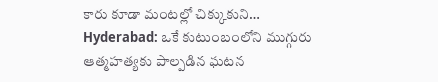కారు కూడా మంటల్లో చిక్కుకుని…
Hyderabad: ఒకే కుటుంబంలోని ముగ్గురు ఆత్మహత్యకు పాల్పడిన ఘటన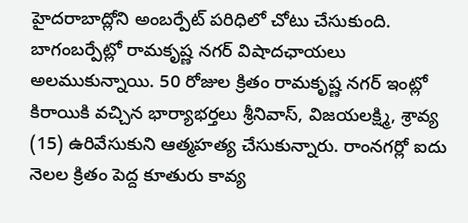హైదరాబాద్లోని అంబర్పేట్ పరిధిలో చోటు చేసుకుంది. బాగంబర్పేట్లో రామకృష్ణ నగర్ విషాదఛాయలు అలముకున్నాయి. 50 రోజుల క్రితం రామకృష్ణ నగర్ ఇంట్లో కిరాయికి వచ్చిన భార్యాభర్తలు శ్రీనివాస్, విజయలక్ష్మి, శ్రావ్య (15) ఉరివేసుకుని ఆత్మహత్య చేసుకున్నారు. రాంనగర్లో ఐదు నెలల క్రితం పెద్ద కూతురు కావ్య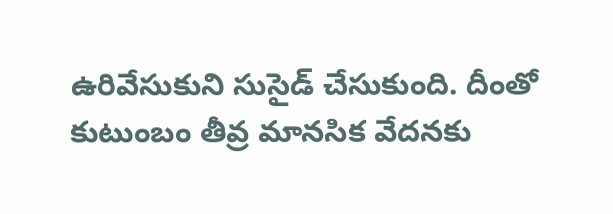ఉరివేసుకుని సుసైడ్ చేసుకుంది. దీంతో కుటుంబం తీవ్ర మానసిక వేదనకు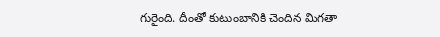గురైంది. దీంతో కుటుంబానికి చెందిన మిగతా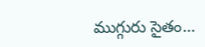ముగ్గురు సైతం…